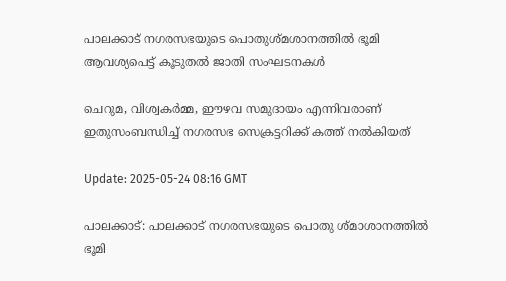പാലക്കാട് നഗരസഭയുടെ പൊതുശ്മശാനത്തിൽ ഭൂമി ആവശ്യപെട്ട് കൂടുതൽ ജാതി സംഘടനകൾ

ചെറുമ, വിശ്വകര്‍മ്മ, ഈഴവ സമുദായം എന്നിവരാണ് ഇതുസംബന്ധിച്ച് നഗരസഭ സെക്രട്ടറിക്ക് കത്ത് നൽകിയത്

Update: 2025-05-24 08:16 GMT

പാലക്കാട്: പാലക്കാട് നഗരസഭയുടെ പൊതു ശ്മാശാനത്തിൽ ഭൂമി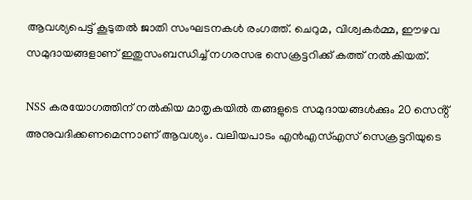ആവശ്യപെട്ട് കൂടുതൽ ജാതി സംഘടനകൾ രംഗത്ത്. ചെറുമ, വിശ്വകർമ്മ, ഈഴവ സമുദായങ്ങളാണ് ഇതുസംബന്ധിച്ച് നഗരസഭ സെക്രട്ടറിക്ക് കത്ത് നൽകിയത്.

NSS കരയോഗത്തിന് നൽകിയ മാതൃകയിൽ തങ്ങളുടെ സമുദായങ്ങൾക്കും 20 സെൻ്റ് അനുവദിക്കണമെന്നാണ് ആവശ്യം. വലിയപാടം എൻഎസ്എസ് സെക്രട്ടറിയുടെ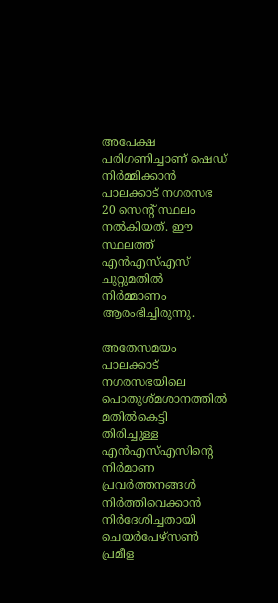അപേക്ഷ പരിഗണിച്ചാണ് ഷെഡ് നിർമ്മിക്കാൻ പാലക്കാട് നഗരസഭ 20 സെൻ്റ് സ്ഥലം നൽകിയത്. ഈ സ്ഥലത്ത് എൻഎസ്എസ് ചുറ്റുമതിൽ നിർമ്മാണം ആരംഭിച്ചിരുന്നു.

അതേസമയം പാലക്കാട് നഗരസഭയിലെ പൊതുശ്മശാനത്തിൽ മതിൽകെട്ടി തിരിച്ചുള്ള എൻഎസ്എസിന്റെ നിർമാണ പ്രവർത്തനങ്ങൾ നിർത്തിവെക്കാൻ നിർദേശിച്ചതായി ചെയർപേഴ്സൺ പ്രമീള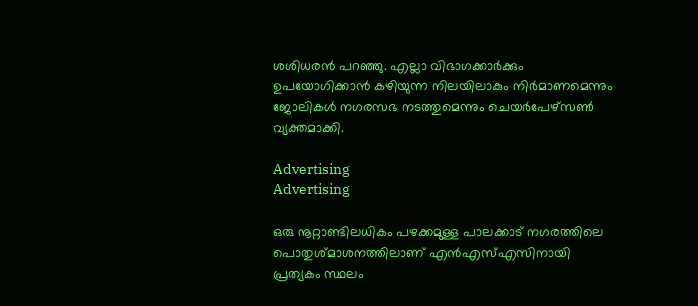ശശിധരൻ പറഞ്ഞു. എല്ലാ വിഭാഗക്കാർക്കും ഉപയോഗിക്കാൻ കഴിയുന്ന നിലയിലാകും നിർമാണമെന്നും ജോലികൾ നഗരസഭ നടത്തുമെന്നും ചെയർപേഴ്സൺ വ്യക്തമാക്കി.

Advertising
Advertising

ഒരു നൂറ്റാണ്ടിലധികം പഴക്കമുള്ള പാലക്കാട് നഗരത്തിലെ പൊതുശ്മാശനത്തിലാണ് എൻഎസ്എസിനായി പ്രത്യകം സ്ഥലം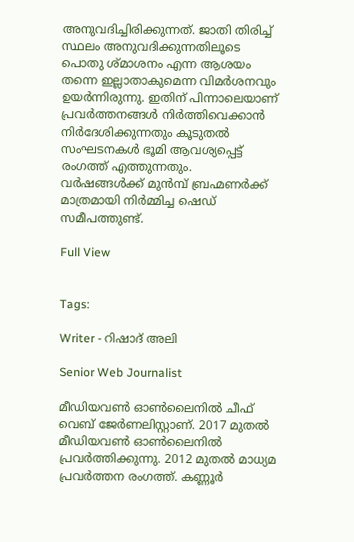അനുവദിച്ചിരിക്കുന്നത്. ജാതി തിരിച്ച് സ്ഥലം അനുവദിക്കുന്നതിലൂടെ പൊതു ശ്മാശനം എന്ന ആശയം തന്നെ ഇല്ലാതാകുമെന്ന വിമര്‍ശനവും ഉയര്‍ന്നിരുന്നു. ഇതിന് പിന്നാലെയാണ് പ്രവർത്തനങ്ങൾ നിർത്തിവെക്കാൻ നിര്‍ദേശിക്കുന്നതും കൂടുതല്‍ സംഘടനകള്‍ ഭൂമി ആവശ്യപ്പെട്ട് രംഗത്ത് എത്തുന്നതും.  വർഷങ്ങൾക്ക് മുൻമ്പ് ബ്രഹ്മണർക്ക് മാത്രമായി നിർമ്മിച്ച ഷെഡ് സമീപത്തുണ്ട്.

Full View


Tags:

Writer - റിഷാദ് അലി

Senior Web Journalist

മീഡിയവൺ ഓൺലൈനിൽ ചീഫ് വെബ് ജേർണലിസ്റ്റാണ്. 2017 മുതൽ മീഡിയവൺ ഓൺലൈനിൽ പ്രവർത്തിക്കുന്നു. 2012 മുതൽ മാധ്യമ പ്രവർത്തന രംഗത്ത്. കണ്ണൂര്‍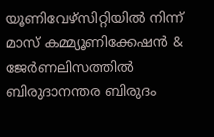യൂണിവേഴ്‌സിറ്റിയിൽ നിന്ന് മാസ് കമ്മ്യൂണിക്കേഷന്‍ & ജേര്‍ണലിസത്തില്‍ ബിരുദാനന്തര ബിരുദം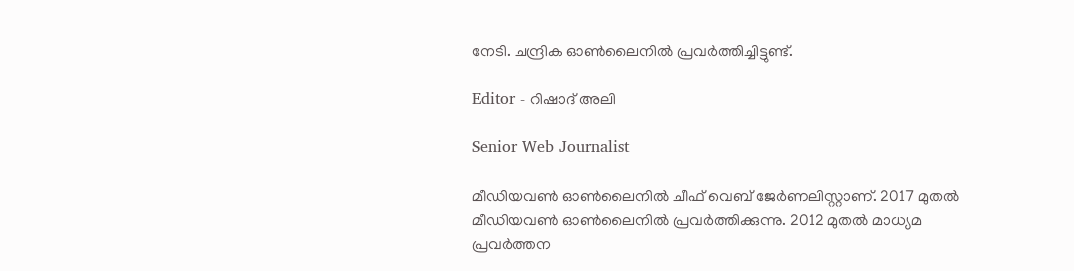നേടി. ചന്ദ്രിക ഓണ്‍ലൈനില്‍ പ്രവര്‍ത്തിച്ചിട്ടുണ്ട്.

Editor - റിഷാദ് അലി

Senior Web Journalist

മീഡിയവൺ ഓൺലൈനിൽ ചീഫ് വെബ് ജേർണലിസ്റ്റാണ്. 2017 മുതൽ മീഡിയവൺ ഓൺലൈനിൽ പ്രവർത്തിക്കുന്നു. 2012 മുതൽ മാധ്യമ പ്രവർത്തന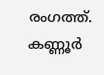രംഗത്ത്. കണ്ണൂര്‍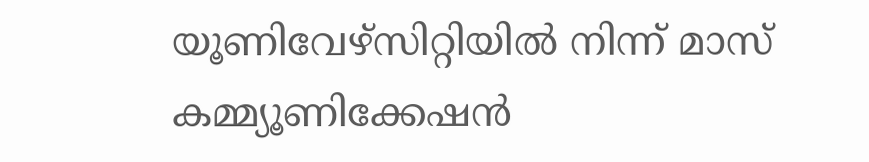യൂണിവേഴ്‌സിറ്റിയിൽ നിന്ന് മാസ് കമ്മ്യൂണിക്കേഷന്‍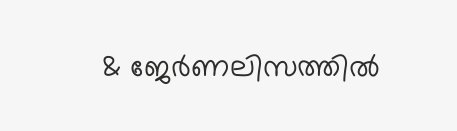& ജേര്‍ണലിസത്തില്‍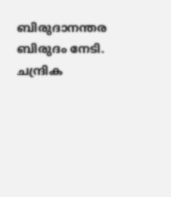ബിരുദാനന്തര ബിരുദം നേടി. ചന്ദ്രിക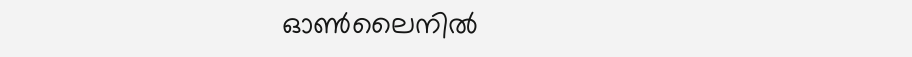ഓണ്‍ലൈനില്‍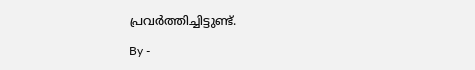പ്രവര്‍ത്തിച്ചിട്ടുണ്ട്.

By -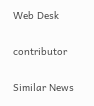Web Desk

contributor

Similar News